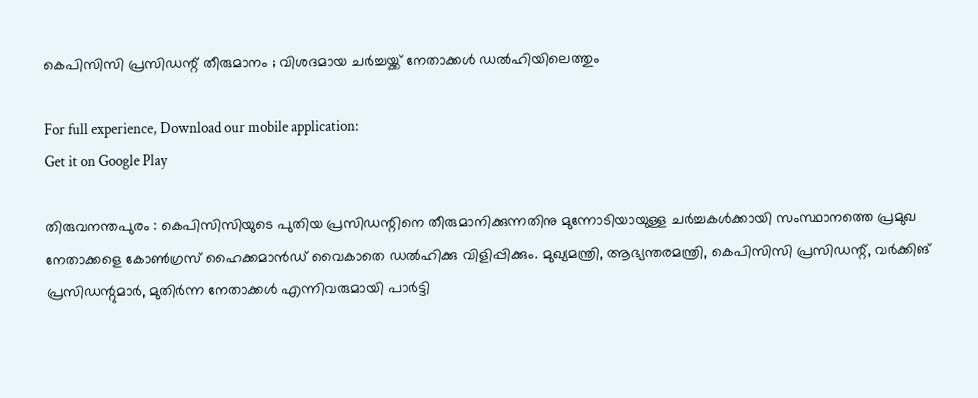കെപിസിസി പ്രസിഡന്റ് തീരുമാനം ; വിശദമായ ചർച്ചയ്ക്ക് നേതാക്കൾ ഡൽഹിയിലെത്തും

For full experience, Download our mobile application:
Get it on Google Play

തിരുവനന്തപുരം : കെപിസിസിയുടെ പുതിയ പ്രസിഡന്റിനെ തീരുമാനിക്കുന്നതിനു മുന്നോടിയായുള്ള ചർച്ചകൾക്കായി സംസ്ഥാനത്തെ പ്രമുഖ നേതാക്കളെ കോൺഗ്രസ് ഹൈക്കമാൻഡ് വൈകാതെ ഡൽഹിക്കു വിളിപ്പിക്കും. മുഖ്യമന്ത്രി, ആഭ്യന്തരമന്ത്രി, കെപിസിസി പ്രസിഡന്റ്, വർക്കിങ് പ്രസിഡന്റുമാർ, മുതിർന്ന നേതാക്കൾ എന്നിവരുമായി പാർട്ടി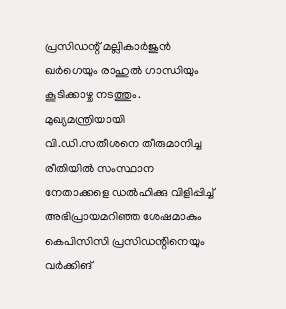പ്രസി‍ഡന്റ് മല്ലികാർജുൻ ഖർഗെയും രാഹുൽ ഗാന്ധിയും കൂടിക്കാഴ്ച നടത്തും. മുഖ്യമന്ത്രിയായി വി.ഡി.സതീശനെ തീരുമാനിച്ച രീതിയിൽ സംസ്ഥാന നേതാക്കളെ ഡൽഹിക്കു വിളിപ്പിച്ച് അഭിപ്രായമറിഞ്ഞ ശേഷമാകും കെപിസിസി പ്രസിഡന്റിനെയും വർക്കിങ്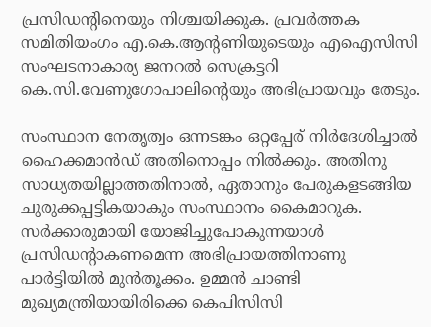പ്രസിഡന്റിനെയും നിശ്ചയിക്കുക. പ്രവർത്തക സമിതിയംഗം എ.കെ.ആന്റണിയുടെയും എഐസിസി സംഘടനാകാര്യ ജനറൽ സെക്രട്ടറി കെ.സി.വേണുഗോപാലിന്റെയും അഭിപ്രായവും തേടും.

സംസ്ഥാന നേതൃത്വം ഒന്നടങ്കം ഒറ്റപ്പേര് നിർദേശിച്ചാൽ ഹൈക്കമാൻഡ് അതിനൊപ്പം നിൽക്കും. അതിനു സാധ്യതയില്ലാത്തതിനാൽ, ഏതാനും പേരുകളടങ്ങിയ ചുരുക്കപ്പട്ടികയാകും സംസ്ഥാനം കൈമാറുക. സർക്കാരുമായി യോജിച്ചുപോകുന്നയാൾ പ്രസിഡന്റാകണമെന്ന അഭിപ്രായത്തിനാണു പാർട്ടിയിൽ മുൻതൂക്കം. ഉമ്മൻ ചാണ്ടി മുഖ്യമന്ത്രിയായിരിക്കെ കെപിസിസി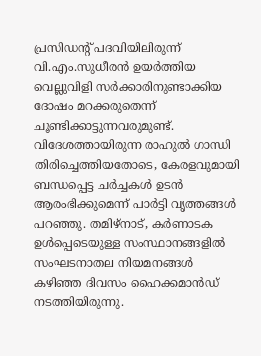പ്രസിഡന്റ് പദവിയിലിരുന്ന് വി.എം.സുധീരൻ ഉയർത്തിയ വെല്ലുവിളി സർക്കാരിനുണ്ടാക്കിയ ദോഷം മറക്കരുതെന്ന് ചൂണ്ടിക്കാട്ടുന്നവരുമുണ്ട്. വിദേശത്തായിരുന്ന രാഹുൽ ഗാന്ധി തിരിച്ചെത്തിയതോടെ, കേരളവുമായി ബന്ധപ്പെട്ട ചർച്ചകൾ ഉടൻ ആരംഭിക്കുമെന്ന് പാർട്ടി വൃത്തങ്ങൾ പറഞ്ഞു. തമിഴ്നാട്, കർണാടക ഉൾപ്പെടെയുള്ള സംസ്ഥാനങ്ങളിൽ സംഘടനാതല നിയമനങ്ങൾ കഴിഞ്ഞ ദിവസം ഹൈക്കമാൻഡ് നടത്തിയിരുന്നു.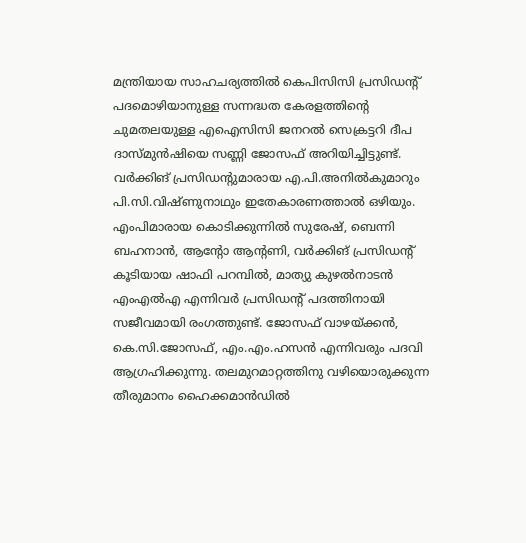മന്ത്രിയായ സാഹചര്യത്തിൽ കെപിസിസി പ്രസിഡന്റ് പദമൊഴിയാനുള്ള സന്നദ്ധത കേരളത്തിന്റെ ചുമതലയുള്ള എഐസിസി ജനറൽ സെക്രട്ടറി ദീപ ദാസ്മുൻഷിയെ സണ്ണി ജോസഫ് അറിയിച്ചിട്ടുണ്ട്. വർക്കിങ് പ്രസിഡന്റുമാരായ എ.പി.അനിൽകുമാറും പി.സി.വിഷ്ണുനാഥും ഇതേകാരണത്താൽ ഒഴിയും. എംപിമാരായ കൊടിക്കുന്നിൽ സുരേഷ്, ബെന്നി ബഹനാൻ, ആന്റോ ആന്റണി, വർക്കിങ് പ്രസിഡന്റ് കൂടിയായ ഷാഫി പറമ്പിൽ, മാത്യു കുഴൽനാടൻ എംഎൽഎ എന്നിവർ പ്രസിഡന്റ് പദത്തിനായി സജീവമായി രംഗത്തുണ്ട്. ജോസഫ് വാഴയ്ക്കൻ, കെ.സി.ജോസഫ്, എം.എം.ഹസൻ എന്നിവരും പദവി ആഗ്രഹിക്കുന്നു. തലമുറമാറ്റത്തിനു വഴിയൊരുക്കുന്ന തീരുമാനം ഹൈക്കമാൻഡിൽ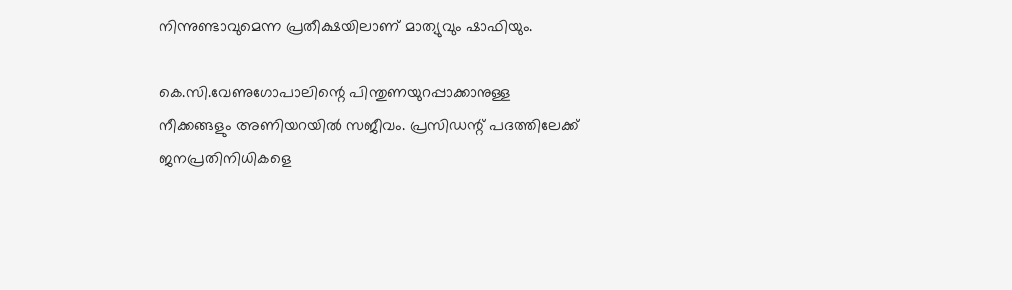നിന്നുണ്ടാവുമെന്ന പ്രതീക്ഷയിലാണ് മാത്യുവും ഷാഫിയും.

കെ.സി.വേണുഗോപാലിന്റെ പിന്തുണയുറപ്പാക്കാനുള്ള നീക്കങ്ങളും അണിയറയിൽ സജീവം. പ്രസിഡന്റ് പദത്തിലേക്ക് ജനപ്രതിനിധികളെ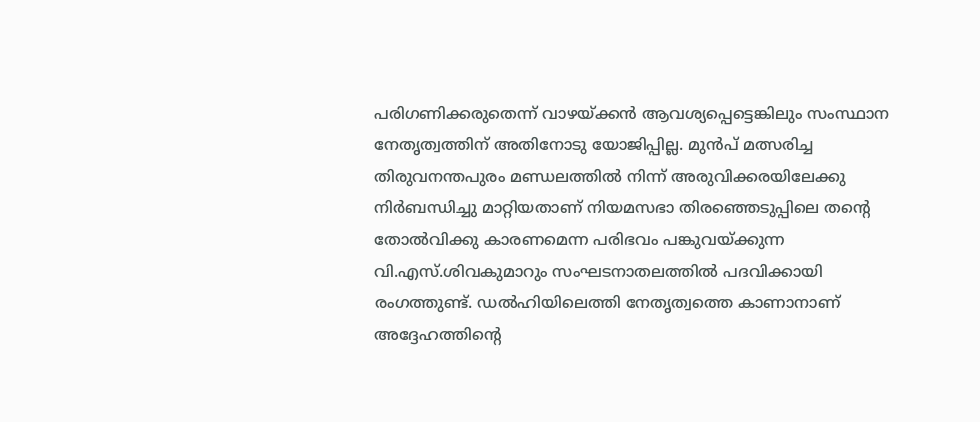പരിഗണിക്കരുതെന്ന് വാഴയ്ക്കൻ ആവശ്യപ്പെട്ടെങ്കിലും സംസ്ഥാന നേതൃത്വത്തിന് അതിനോടു യോജിപ്പില്ല. മുൻപ് മത്സരിച്ച തിരുവനന്തപുരം മണ്ഡലത്തിൽ നിന്ന് അരുവിക്കരയിലേക്കു നിർബന്ധിച്ചു മാറ്റിയതാണ് നിയമസഭാ തിരഞ്ഞെടുപ്പിലെ തന്റെ തോൽവിക്കു കാരണമെന്ന പരിഭവം പങ്കുവയ്ക്കുന്ന വി.എസ്.ശിവകുമാറും സംഘടനാതലത്തിൽ പദവിക്കായി രംഗത്തുണ്ട്. ഡൽഹിയിലെത്തി നേതൃത്വത്തെ കാണാനാണ് അദ്ദേഹത്തിന്റെ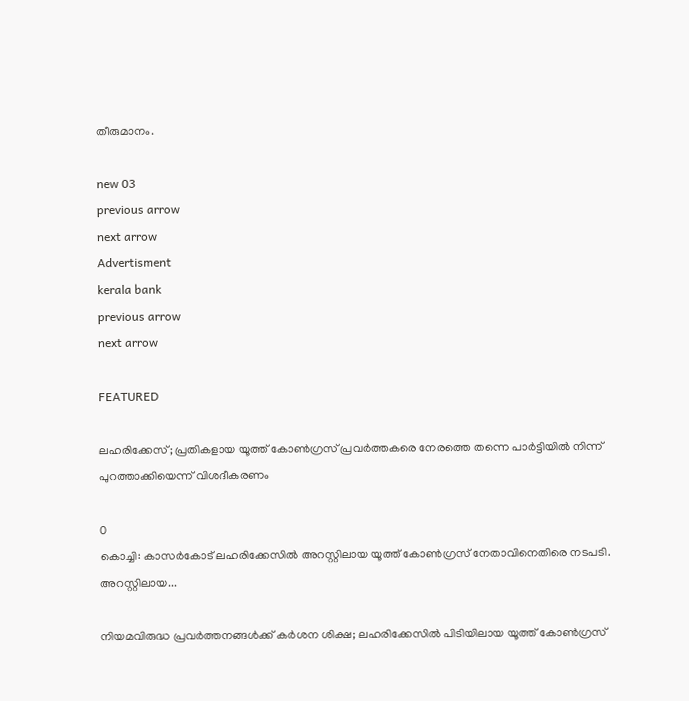തീരുമാനം.

new 03
previous arrow
next arrow
Advertisment
kerala bank
previous arrow
next arrow

FEATURED

ലഹരിക്കേസ്; പ്രതികളായ യൂത്ത് കോൺഗ്രസ് പ്രവർത്തകരെ നേരത്തെ തന്നെ പാർട്ടിയിൽ നിന്ന് പുറത്താക്കിയെന്ന് വിശദീകരണം

0
കൊച്ചി: കാസര്‍കോട് ലഹരിക്കേസില്‍ അറസ്റ്റിലായ യൂത്ത് കോണ്‍ഗ്രസ് നേതാവിനെതിരെ നടപടി. അറസ്റ്റിലായ...

നിയമവിരുദ്ധ പ്രവർത്തനങ്ങൾക്ക് കർശന ശിക്ഷ; ലഹരിക്കേസിൽ പിടിയിലായ യൂത്ത് കോൺഗ്രസ്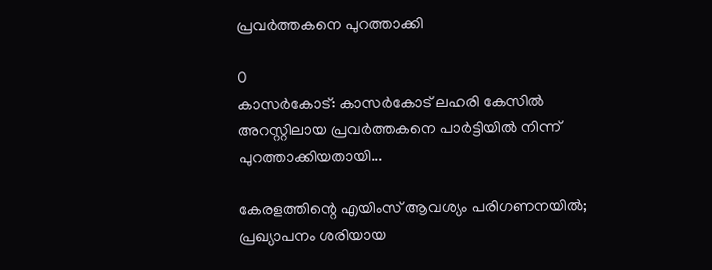പ്രവർത്തകനെ പുറത്താക്കി

0
കാസർകോട്: കാസർകോട് ലഹരി കേസിൽ അറസ്റ്റിലായ പ്രവർത്തകനെ പാർട്ടിയിൽ നിന്ന് പുറത്താക്കിയതായി...

കേരളത്തിന്റെ എയിംസ് ആവശ്യം പരിഗണനയിൽ; പ്രഖ്യാപനം ശരിയായ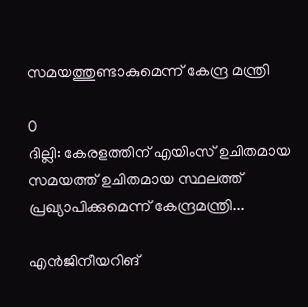സമയത്തുണ്ടാകുമെന്ന് കേന്ദ്ര മന്ത്രി

0
ദില്ലി: കേരളത്തിന് എയിംസ് ഉചിതമായ സമയത്ത് ഉചിതമായ സ്ഥലത്ത് പ്രഖ്യാപിക്കുമെന്ന് കേന്ദ്രമന്ത്രി...

എൻജിനീയറിങ്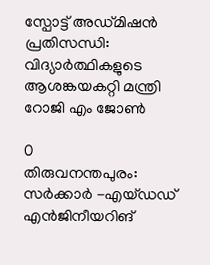സ്പോട്ട് അഡ്മിഷൻ പ്രതിസന്ധി: വിദ്യാർത്ഥികളുടെ ആശങ്കയകറ്റി മന്ത്രി റോജി എം ജോൺ

0
തിരുവനന്തപുരം: സര്‍ക്കാര്‍ -എയ്ഡഡ് എന്‍ജിനീയറിങ്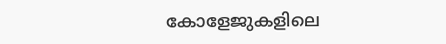കോളേജുകളിലെ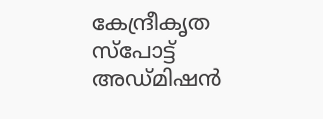കേന്ദ്രീകൃത സ്‌പോട്ട് അഡ്മിഷന്‍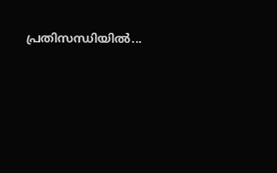പ്രതിസന്ധിയില്‍...